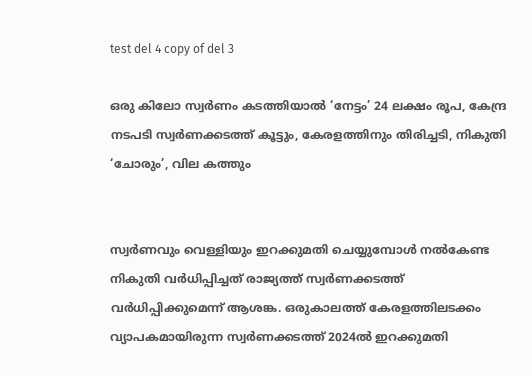test del 4 copy of del 3

ഒരു കിലോ സ്വർണം കടത്തിയാൽ ‘നേട്ടം’ 24 ലക്ഷം രൂപ, കേന്ദ്ര നടപടി സ്വർണക്കടത്ത് കൂട്ടും, കേരളത്തിനും തിരിച്ചടി, നികുതി ‘ചോരും’, വില കത്തും


സ്വർണവും വെള്ളിയും ഇറക്കുമതി ചെയ്യുമ്പോൾ നൽകേണ്ട നികുതി വർധിപ്പിച്ചത് രാജ്യത്ത് സ്വർണക്കടത്ത് വർധിപ്പിക്കുമെന്ന് ആശങ്ക. ഒരുകാലത്ത് കേരളത്തിലടക്കം വ്യാപകമായിരുന്ന സ്വർണക്കടത്ത് 2024ൽ ഇറക്കുമതി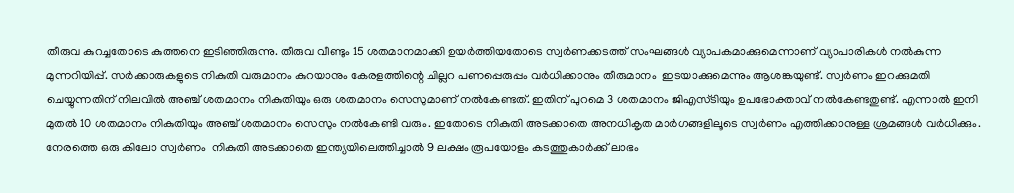തീരുവ കുറച്ചതോടെ കുത്തനെ ഇടിഞ്ഞിരുന്നു. തീരുവ വീണ്ടും 15 ശതമാനമാക്കി ഉയർത്തിയതോടെ സ്വർണക്കടത്ത് സംഘങ്ങള്‍ വ്യാപകമാക്കുമെന്നാണ് വ്യാപാരികൾ നൽകുന്ന മുന്നറിയിപ്പ്. സർക്കാരുകളുടെ നികുതി വരുമാനം കുറയാനും കേരളത്തിന്റെ ചില്ലറ പണപ്പെരുപ്പം വർധിക്കാനും തീരുമാനം  ഇടയാക്കുമെന്നും ആശങ്കയുണ്ട്. സ്വർണം ഇറക്കുമതി ചെയ്യുന്നതിന് നിലവിൽ അഞ്ച് ശതമാനം നികുതിയും ഒരു ശതമാനം സെസുമാണ് നൽകേണ്ടത്. ഇതിന് പുറമെ 3 ശതമാനം ജിഎസ്ടിയും ഉപഭോക്താവ് നൽകേണ്ടതുണ്ട്. എന്നാൽ ഇനി മുതൽ 10 ശതമാനം നികുതിയും അഞ്ച് ശതമാനം സെസും നൽകേണ്ടി വരും. ഇതോടെ നികുതി അടക്കാതെ അനധികൃത മാർഗങ്ങളിലൂടെ സ്വർണം എത്തിക്കാനുള്ള ശ്രമങ്ങൾ വർധിക്കും. നേരത്തെ ഒരു കിലോ സ്വർണം  നികുതി അടക്കാതെ ഇന്ത്യയിലെത്തിച്ചാൽ 9 ലക്ഷം രൂപയോളം കടത്തുകാർക്ക് ലാഭം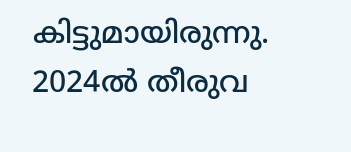കിട്ടുമായിരുന്നു. 2024ൽ തീരുവ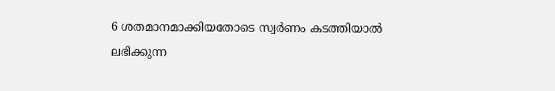6 ശതമാനമാക്കിയതോടെ സ്വർണം കടത്തിയാൽ ലഭിക്കുന്ന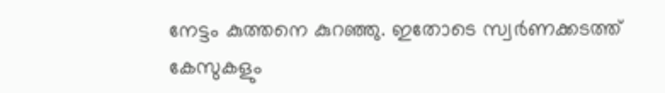നേട്ടം കുത്തനെ കുറഞ്ഞു. ഇതോടെ സ്വർണക്കടത്ത് കേസുകളും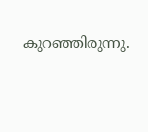കുറഞ്ഞിരുന്നു.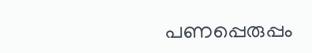പണപ്പെരുപ്പം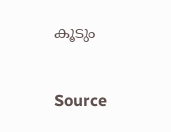കൂടും


Source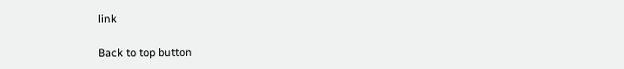link

Back to top button